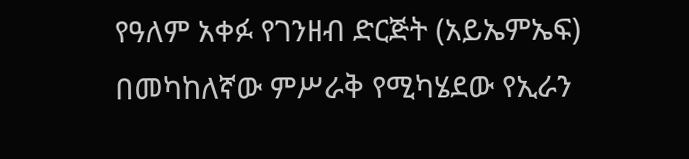የዓለም አቀፉ የገንዘብ ድርጅት (አይኤምኤፍ) በመካከለኛው ምሥራቅ የሚካሄደው የኢራን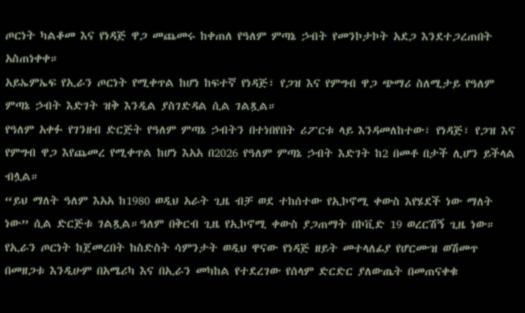ጦርነት ካልቆመ እና የነዳጅ ዋጋ መጨመሩ ከቀጠለ የዓለም ምጣኔ ኃብት የመንኮታኮት አደጋ እንደተጋረጠበት አስጠነቀቀ።
አይኤምኤፍ የኢራን ጦርነት የሚቀጥል ከሆነ ከፍተኛ የነዳጅ፣ የጋዝ እና የምግብ ዋጋ ጭማሪ ስለሚታይ የዓለም ምጣኔ ኃብት እድገት ዝቅ እንዲል ያስገድዳል ሲል ገልጿል።
የዓለም አቀፉ የገንዘብ ድርጅት የዓለም ምጣኔ ኃብትን በተነበየበት ሪፖርቱ ላይ እንዳመለከተው፣ የነዳጅ፣ የጋዝ እና የምግብ ዋጋ እየጨመረ የሚቀጥል ከሆነ እአአ በ2026 የዓለም ምጣኔ ኃብት እድገት ከ2 በመቶ በታች ሊሆን ይችላል ብሏል።
“ይህ ማለት ዓለም እአአ ከ1980 ወዲህ አራት ጊዜ ብቻ ወደ ተከሰተው የኢኮኖሚ ቀውስ እየሄደች ነው ማለት ነው” ሲል ድርጅቱ ገልጿል።ዓለም በቅርብ ጊዜ የኢኮኖሚ ቀውስ ያጋጠማት በኮቪድ 19 ወረርሽኝ ጊዜ ነው።
የኢራን ጦርነት ከጀመረበት ከስድስት ሳምንታት ወዲህ ዋናው የነዳጅ ዘይት መተላለፊያ የሆርሙዝ ወሽመጥ በመዘጋቱ እንዲሁም በአሜሪካ እና በኢራን መካከል የተደረገው የሰላም ድርድር ያለውጤት በመጠናቀቁ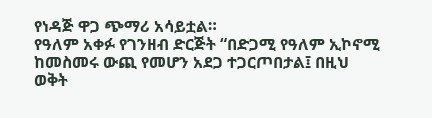የነዳጅ ዋጋ ጭማሪ አሳይቷል።
የዓለም አቀፉ የገንዘብ ድርጅት “በድጋሚ የዓለም ኢኮኖሚ ከመስመሩ ውጪ የመሆን አደጋ ተጋርጦበታል፤ በዚህ ወቅት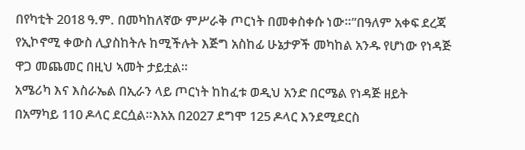በየካቲት 2018 ዓ.ም. በመካከለኛው ምሥራቅ ጦርነት በመቀስቀሱ ነው።”በዓለም አቀፍ ደረጃ የኢኮኖሚ ቀውስ ሊያስከትሉ ከሚችሉት እጅግ አስከፊ ሁኔታዎች መካከል አንዱ የሆነው የነዳጅ ዋጋ መጨመር በዚህ ኣመት ታይቷል።
አሜሪካ እና እስራኤል በኢራን ላይ ጦርነት ከከፈቱ ወዲህ አንድ በርሜል የነዳጅ ዘይት በአማካይ 110 ዶላር ደርሷል።እአአ በ2027 ደግሞ 125 ዶላር እንደሚደርስ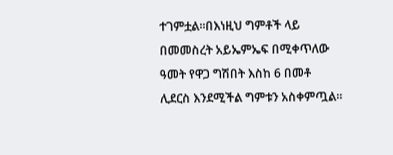ተገምቷል።በእነዚህ ግምቶች ላይ በመመስረት አይኤምኤፍ በሚቀጥለው ዓመት የዋጋ ግሽበት እስከ 6 በመቶ ሊደርስ እንደሚችል ግምቱን አስቀምጧል።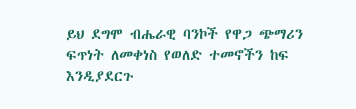ይህ ደግሞ ብሔራዊ ባንኮች የዋጋ ጭማሪን ፍጥነት ለመቀነስ የወለድ ተመኖችን ከፍ እንዲያደርጉ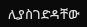ሊያስገድዳቸው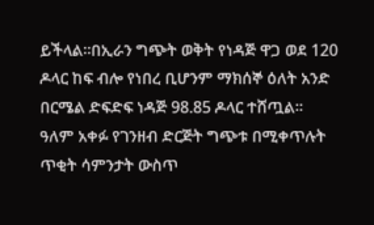ይችላል።በኢራን ግጭት ወቅት የነዳጅ ዋጋ ወደ 120 ዶላር ከፍ ብሎ የነበረ ቢሆንም ማክሰኞ ዕለት አንድ በርሜል ድፍድፍ ነዳጅ 98.85 ዶላር ተሸጧል።
ዓለም አቀፉ የገንዘብ ድርጅት ግጭቱ በሚቀጥሉት ጥቂት ሳምንታት ውስጥ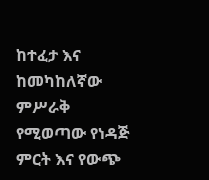ከተፈታ እና ከመካከለኛው ምሥራቅ የሚወጣው የነዳጅ ምርት እና የውጭ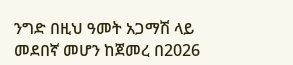ንግድ በዚህ ዓመት አጋማሽ ላይ መደበኛ መሆን ከጀመረ በ2026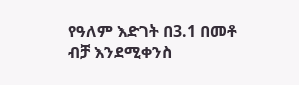የዓለም እድገት በ3.1 በመቶ ብቻ እንደሚቀንስ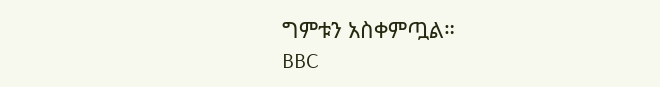ግምቱን አስቀምጧል።
BBC